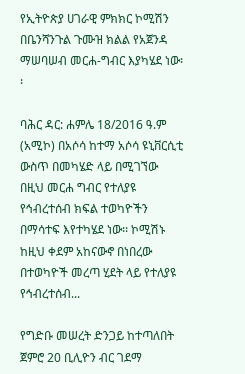የኢትዮጵያ ሀገራዊ ምክክር ኮሚሽን በቤንሻንጉል ጉሙዝ ክልል የአጀንዳ ማሠባሠብ መርሐ-ግብር እያካሄደ ነው፡፡

ባሕር ዳር: ሐምሌ 18/2016 ዓ.ም (አሚኮ) በአሶሳ ከተማ አሶሳ ዩኒቨርሲቲ ውስጥ በመካሄድ ላይ በሚገኘው በዚህ መርሐ ግብር የተለያዩ የኅብረተሰብ ክፍል ተወካዮችን በማሳተፍ እየተካሄደ ነው፡፡ ኮሚሽኑ ከዚህ ቀደም አከናውኖ በነበረው በተወካዮች መረጣ ሂደት ላይ የተለያዩ የኅብረተሰብ...

የግድቡ መሠረት ድንጋይ ከተጣለበት ጀምሮ 20 ቢሊዮን ብር ገደማ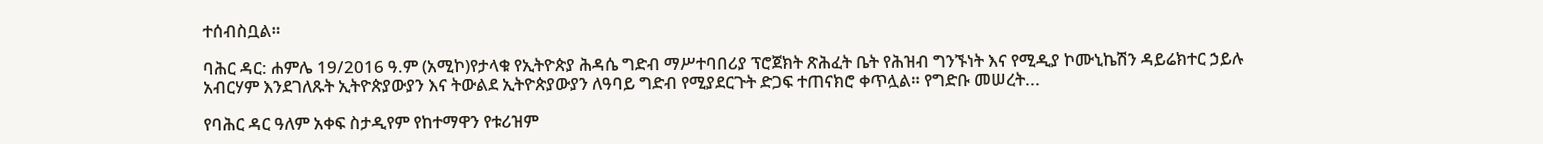ተሰብስቧል።

ባሕር ዳር: ሐምሌ 19/2016 ዓ.ም (አሚኮ)የታላቁ የኢትዮጵያ ሕዳሴ ግድብ ማሥተባበሪያ ፕሮጀክት ጽሕፈት ቤት የሕዝብ ግንኙነት እና የሚዲያ ኮሙኒኬሽን ዳይሬክተር ኃይሉ አብርሃም እንደገለጹት ኢትዮጵያውያን እና ትውልደ ኢትዮጵያውያን ለዓባይ ግድብ የሚያደርጉት ድጋፍ ተጠናክሮ ቀጥሏል። የግድቡ መሠረት...

የባሕር ዳር ዓለም አቀፍ ስታዲየም የከተማዋን የቱሪዝም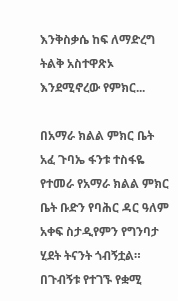እንቅስቃሴ ከፍ ለማድረግ ትልቅ አስተዋጽኦ እንደሚኖረው የምክር...

በአማራ ክልል ምክር ቤት አፈ ጉባኤ ፋንቱ ተስፋዬ የተመራ የአማራ ክልል ምክር ቤት ቡድን የባሕር ዳር ዓለም አቀፍ ስታዲየምን የግንባታ ሂደት ትናንት ጎብኝቷል። በጉብኝቱ የተገኙ የቋሚ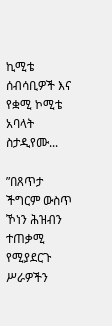ኪሚቴ ሰብሳቢዎች እና የቋሚ ኮሚቴ አባላት ስታዲየሙ...

”በጸጥታ ችግርም ውስጥ ኾነን ሕዝብን ተጠቃሚ የሚያደርጉ ሥራዎችን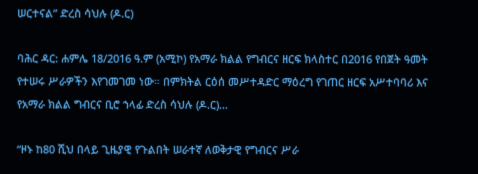ሠርተናል” ድረስ ሳህሉ (ዶ.ር)

ባሕር ዳር: ሐምሌ 18/2016 ዓ.ም (አሚኮ) የአማራ ክልል የግብርና ዘርፍ ክላስተር በ2016 የበጀት ዓመት የተሠሩ ሥራዎችን እየገመገመ ነው። በምክትል ርዕሰ መሥተዳድር ማዕረግ የገጠር ዘርፍ አሥተባባሪ እና የአማራ ክልል ግብርና ቢሮ ኀላፊ ድረስ ሳህሉ (ዶ.ር)...

“ዞኑ ከ80 ሺህ በላይ ጊዜያዊ የጉልበት ሠራተኛ ለወቅታዊ የግብርና ሥራ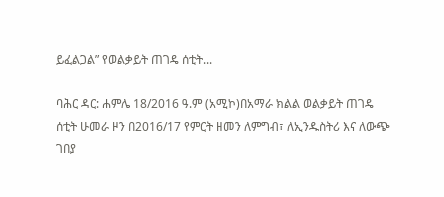ይፈልጋል” የወልቃይት ጠገዴ ሰቲት...

ባሕር ዳር: ሐምሌ 18/2016 ዓ.ም (አሚኮ)በአማራ ክልል ወልቃይት ጠገዴ ሰቲት ሁመራ ዞን በ2016/17 የምርት ዘመን ለምግብ፣ ለኢንዱስትሪ እና ለውጭ ገበያ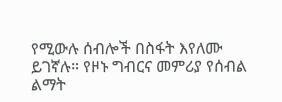የሚውሉ ሰብሎች በስፋት እየለሙ ይገኛሉ። የዞኑ ግብርና መምሪያ የሰብል ልማት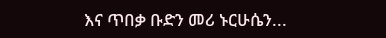እና ጥበቃ ቡድን መሪ ኑርሁሴን...